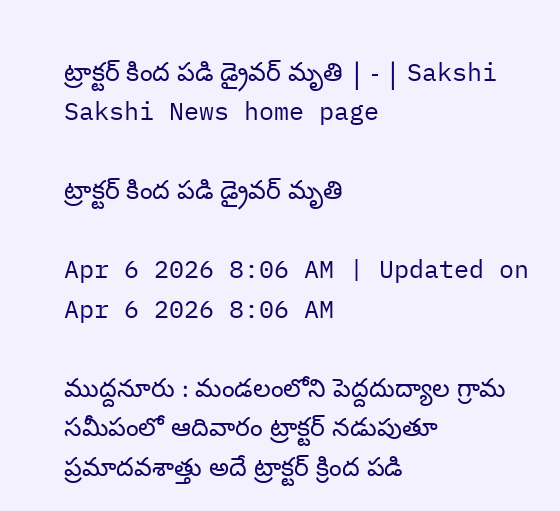ట్రాక్టర్‌ కింద పడి డ్రైవర్‌ మృతి | - | Sakshi
Sakshi News home page

ట్రాక్టర్‌ కింద పడి డ్రైవర్‌ మృతి

Apr 6 2026 8:06 AM | Updated on Apr 6 2026 8:06 AM

ముద్దనూరు : మండలంలోని పెద్దదుద్యాల గ్రామ సమీపంలో ఆదివారం ట్రాక్టర్‌ నడుపుతూ ప్రమాదవశాత్తు అదే ట్రాక్టర్‌ క్రింద పడి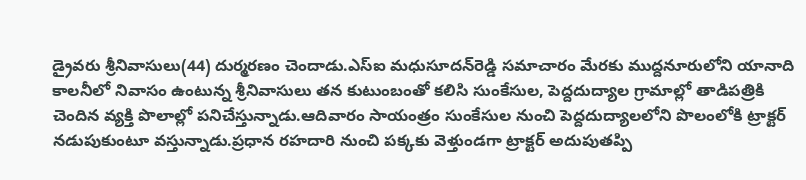డ్రైవరు శ్రీనివాసులు(44) దుర్మరణం చెందాడు.ఎస్‌ఐ మధుసూదన్‌రెడ్డి సమాచారం మేరకు ముద్దనూరులోని యానాది కాలనీలో నివాసం ఉంటున్న శ్రీనివాసులు తన కుటుంబంతో కలిసి సుంకేసుల, పెద్దదుద్యాల గ్రామాల్లో తాడిపత్రికి చెందిన వ్యక్తి పొలాల్లో పనిచేస్తున్నాడు.ఆదివారం సాయంత్రం సుంకేసుల నుంచి పెద్దదుద్యాలలోని పొలంలోకి ట్రాక్టర్‌ నడుపుకుంటూ వస్తున్నాడు.ప్రధాన రహదారి నుంచి పక్కకు వెళ్తుండగా ట్రాక్టర్‌ అదుపుతప్పి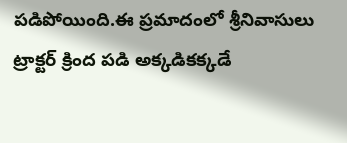పడిపోయింది.ఈ ప్రమాదంలో శ్రీనివాసులు ట్రాక్టర్‌ క్రింద పడి అక్కడికక్కడే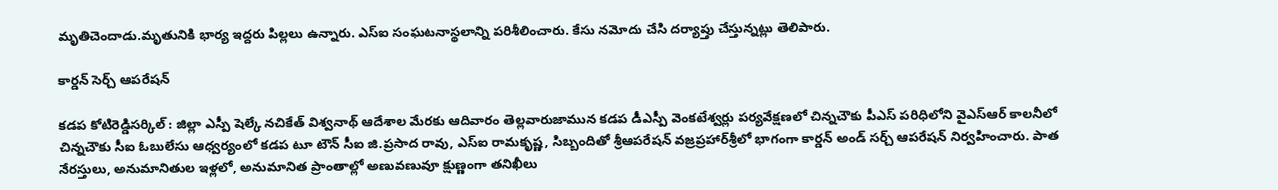మృతిచెందాడు.మృతునికి భార్య ఇద్దరు పిల్లలు ఉన్నారు. ఎస్‌ఐ సంఘటనాస్థలాన్ని పరిశీలించారు. కేసు నమోదు చేసి దర్యాప్తు చేస్తున్నట్లు తెలిపారు.

కార్డన్‌ సెర్చ్‌ ఆపరేషన్‌

కడప కోటిరెడ్డిసర్కిల్‌ : జిల్లా ఎస్పీ షెల్కే నచికేత్‌ విశ్వనాథ్‌ ఆదేశాల మేరకు ఆదివారం తెల్లవారుజామున కడప డీఎస్పీ వెంకటేశ్వర్లు పర్యవేక్షణలో చిన్నచౌకు పీఎస్‌ పరిధిలోని వైఎస్‌ఆర్‌ కాలనీలో చిన్నచౌకు సీఐ ఓబులేసు ఆధ్వర్యంలో కడప టూ టౌన్‌ సీఐ జి.ప్రసాద రావు, ఎస్‌ఐ రామకృష్ణ, సిబ్బందితో శ్రీఆపరేషన్‌ వజ్రప్రహార్‌శ్రీలో భాగంగా కార్డన్‌ అండ్‌ సర్చ్‌ ఆపరేషన్‌ నిర్వహించారు. పాత నేరస్తులు, అనుమానితుల ఇళ్లలో, అనుమానిత ప్రాంతాల్లో అణువణువూ క్షుణ్ణంగా తనిఖీలు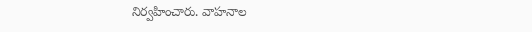నిర్వహించారు. వాహనాల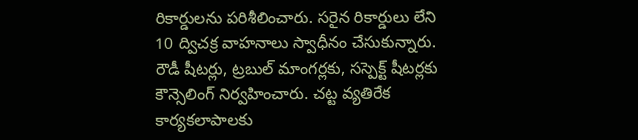రికార్డులను పరిశీలించారు. సరైన రికార్డులు లేని 10 ద్విచక్ర వాహనాలు స్వాధీనం చేసుకున్నారు. రౌడీ షీటర్లు, ట్రబుల్‌ మాంగర్లకు, సస్పెక్ట్‌ షీటర్లకు కౌన్సెలింగ్‌ నిర్వహించారు. చట్ట వ్యతిరేక కార్యకలాపాలకు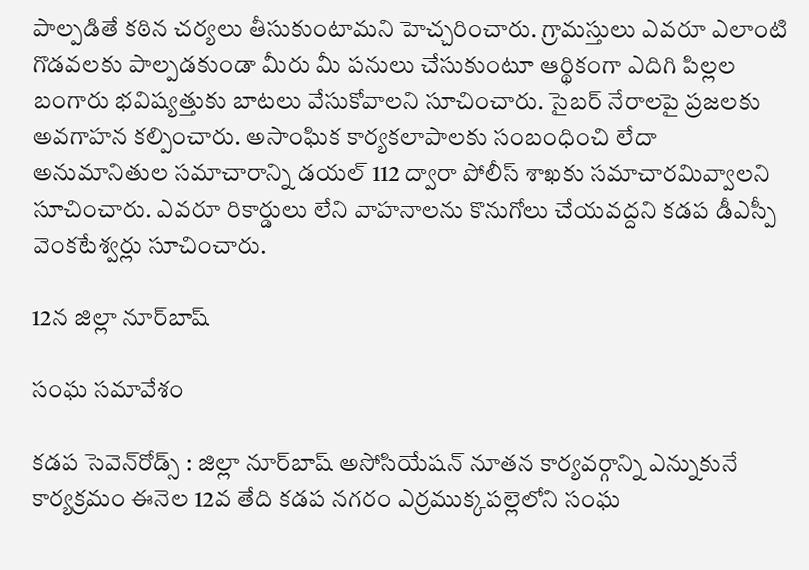పాల్పడితే కఠిన చర్యలు తీసుకుంటామని హెచ్చరించారు. గ్రామస్తులు ఎవరూ ఎలాంటి గొడవలకు పాల్పడకుండా మీరు మీ పనులు చేసుకుంటూ ఆర్థికంగా ఎదిగి పిల్లల బంగారు భవిష్యత్తుకు బాటలు వేసుకోవాలని సూచించారు. సైబర్‌ నేరాలపై ప్రజలకు అవగాహన కల్పించారు. అసాంఘిక కార్యకలాపాలకు సంబంధించి లేదా అనుమానితుల సమాచారాన్ని డయల్‌ 112 ద్వారా పోలీస్‌ శాఖకు సమాచారమివ్వాలని సూచించారు. ఎవరూ రికార్డులు లేని వాహనాలను కొనుగోలు చేయవద్దని కడప డీఎస్పీ వెంకటేశ్వర్లు సూచించారు.

12న జిల్లా నూర్‌బాష్‌

సంఘ సమావేశం

కడప సెవెన్‌రోడ్స్‌ : జిల్లా నూర్‌బాష్‌ అసోసియేషన్‌ నూతన కార్యవర్గాన్ని ఎన్నుకునే కార్యక్రమం ఈనెల 12వ తేది కడప నగరం ఎర్రముక్కపల్లెలోని సంఘ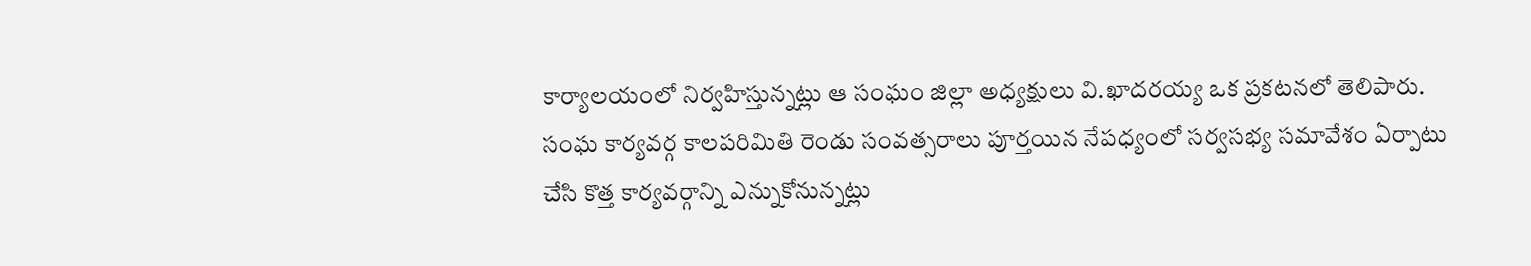కార్యాలయంలో నిర్వహిస్తున్నట్లు ఆ సంఘం జిల్లా అధ్యక్షులు వి.ఖాదరయ్య ఒక ప్రకటనలో తెలిపారు. సంఘ కార్యవర్గ కాలపరిమితి రెండు సంవత్సరాలు పూర్తయిన నేపధ్యంలో సర్వసభ్య సమావేశం ఏర్పాటు చేసి కొత్త కార్యవర్గాన్ని ఎన్నుకోనున్నట్లు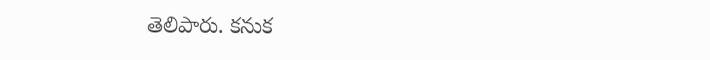తెలిపారు. కనుక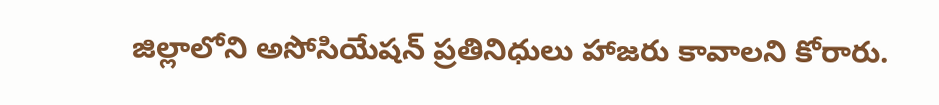జిల్లాలోని అసోసియేషన్‌ ప్రతినిధులు హాజరు కావాలని కోరారు.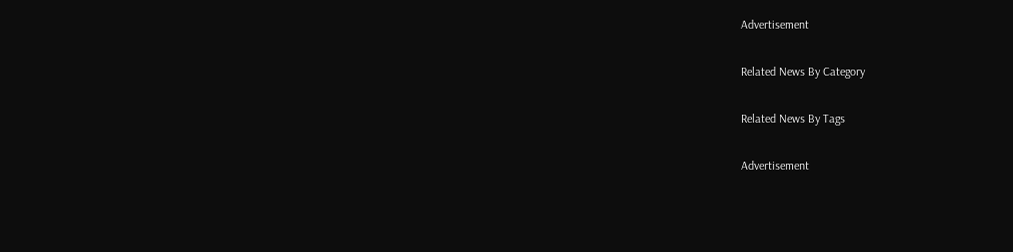Advertisement

Related News By Category

Related News By Tags

Advertisement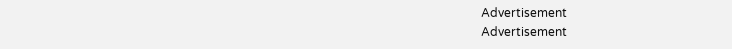Advertisement
Advertisement